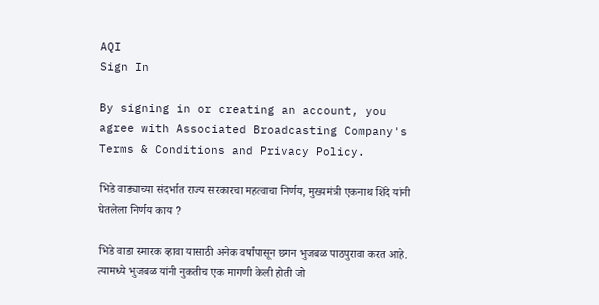AQI
Sign In

By signing in or creating an account, you agree with Associated Broadcasting Company's Terms & Conditions and Privacy Policy.

भिडे वाड्याच्या संदर्भात राज्य सरकारचा महत्वाचा निर्णय, मुख्यमंत्री एकनाथ शिंदे यांनी घेतलेला निर्णय काय ?

भिडे वाडा स्मारक व्हावा यासाठी अनेक वर्षांपासून छगन भुजबळ पाठपुरावा करत आहे. त्यामध्ये भुजबळ यांनी नुकतीच एक मागणी केली होती जो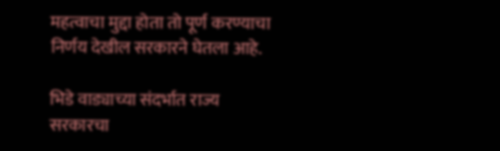महत्वाचा मुद्दा होता तो पूर्ण करण्याचा निर्णय देखील सरकारने घेतला आहे.

भिडे वाड्याच्या संदर्भात राज्य सरकारचा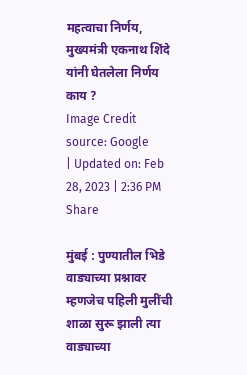महत्वाचा निर्णय, मुख्यमंत्री एकनाथ शिंदे यांनी घेतलेला निर्णय काय ?
Image Credit source: Google
| Updated on: Feb 28, 2023 | 2:36 PM
Share

मुंबई : पुण्यातील भिडे वाड्याच्या प्रश्नावर म्हणजेच पहिली मुलींची शाळा सुरू झाली त्या वाड्याच्या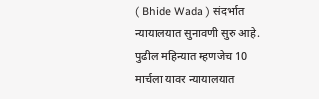( Bhide Wada ) संदर्भात न्यायालयात सुनावणी सुरु आहे. पुढील महिन्यात म्हणजेच 10 मार्चला यावर न्यायालयात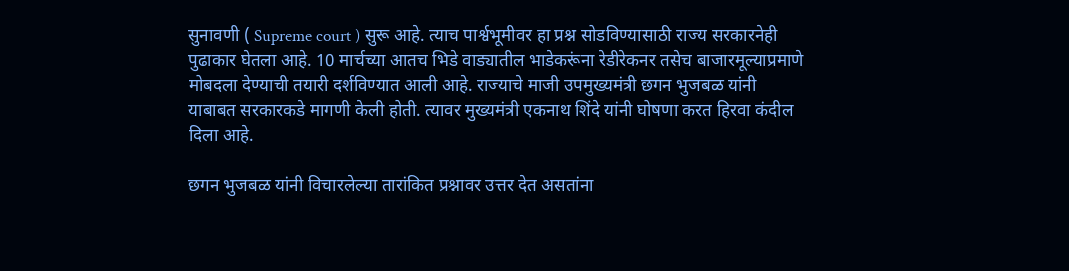सुनावणी ( Supreme court ) सुरू आहे. त्याच पार्श्वभूमीवर हा प्रश्न सोडविण्यासाठी राज्य सरकारनेही पुढाकार घेतला आहे. 10 मार्चच्या आतच भिडे वाड्यातील भाडेकरूंना रेडीरेकनर तसेच बाजारमूल्याप्रमाणे मोबदला देण्याची तयारी दर्शविण्यात आली आहे. राज्याचे माजी उपमुख्यमंत्री छगन भुजबळ यांनी याबाबत सरकारकडे मागणी केली होती. त्यावर मुख्यमंत्री एकनाथ शिंदे यांनी घोषणा करत हिरवा कंदील दिला आहे.

छगन भुजबळ यांनी विचारलेल्या तारांकित प्रश्नावर उत्तर देत असतांना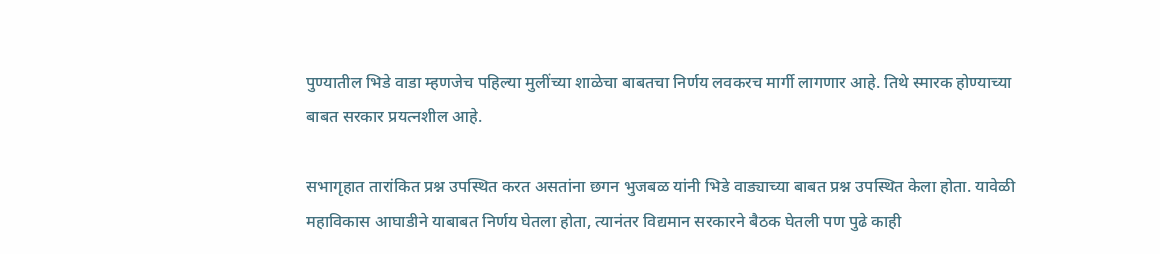पुण्यातील भिडे वाडा म्हणजेच पहिल्या मुलींच्या शाळेचा बाबतचा निर्णय लवकरच मार्गी लागणार आहे. तिथे स्मारक होण्याच्या बाबत सरकार प्रयत्नशील आहे.

सभागृहात तारांकित प्रश्न उपस्थित करत असतांना छगन भुजबळ यांनी भिडे वाड्याच्या बाबत प्रश्न उपस्थित केला होता. यावेळी महाविकास आघाडीने याबाबत निर्णय घेतला होता, त्यानंतर विद्यमान सरकारने बैठक घेतली पण पुढे काही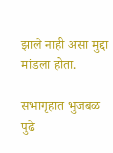झाले नाही असा मुद्दा मांडला होता.

सभागृहात भुजबळ पुढे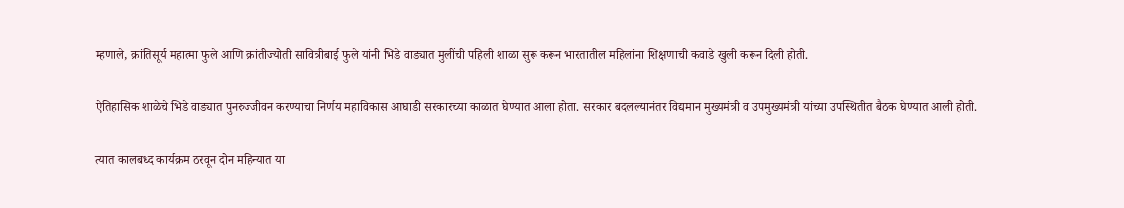म्हणाले, क्रांतिसूर्य महात्मा फुले आणि क्रांतीज्योती सावित्रीबाई फुले यांनी भिडे वाड्यात मुलींची पहिली शाळा सुरू करून भारतातील महिलांना शिक्षणाची कवाडे खुली करून दिली होती.

ऐतिहासिक शाळेचे भिडे वाड्यात पुनरुज्जीवन करण्याचा निर्णय महाविकास आघाडी सरकारच्या काळात घेण्यात आला होता. सरकार बदलल्यानंतर विद्यमान मुख्यमंत्री व उपमुख्यमंत्री यांच्या उपस्थितीत बैठक घेण्यात आली होती.

त्यात कालबध्द कार्यक्रम ठरवून दोन महिन्यात या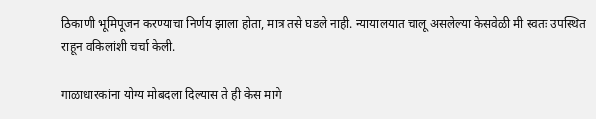ठिकाणी भूमिपूजन करण्याचा निर्णय झाला होता, मात्र तसे घडले नाही. न्यायालयात चालू असलेल्या केसवेळी मी स्वतः उपस्थित राहून वकिलांशी चर्चा केली.

गाळाधारकांना योग्य मोबदला दिल्यास ते ही केस मागे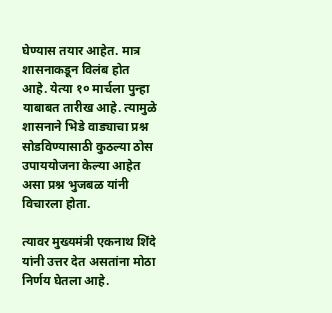घेण्यास तयार आहेत. मात्र शासनाकडून विलंब होत आहे. येत्या १० मार्चला पुन्हा याबाबत तारीख आहे. त्यामुळे शासनाने भिडे वाड्याचा प्रश्न सोडविण्यासाठी कुठल्या ठोस उपाययोजना केल्या आहेत असा प्रश्न भुजबळ यांनी विचारला होता.

त्यावर मुख्यमंत्री एकनाथ शिंदे यांनी उत्तर देत असतांना मोठा निर्णय घेतला आहे.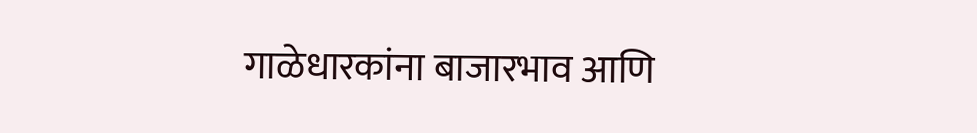गाळेधारकांना बाजारभाव आणि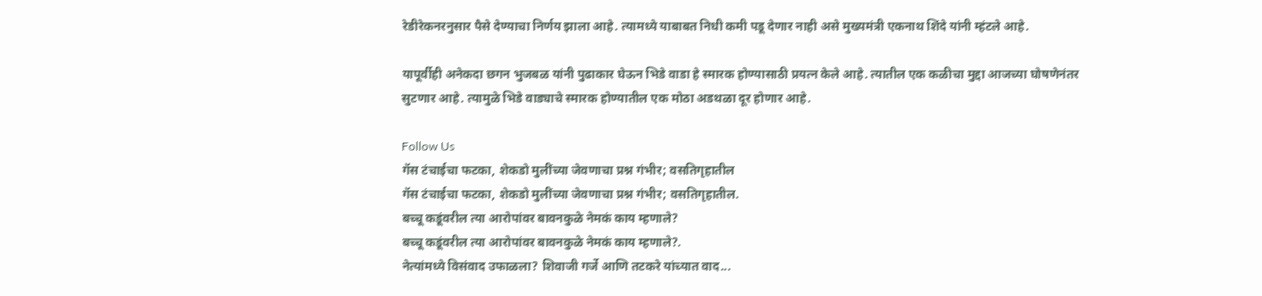रेडीरेकनरनुसार पैसे देण्याचा निर्णय झाला आहे. त्यामध्ये याबाबत निधी कमी पडू देणार नाही असे मुख्यमंत्री एकनाथ शिंदे यांनी म्हंटले आहे.

यापूर्वीही अनेकदा छगन भुजबळ यांनी पुढाकार घेऊन भिडे वाडा हे स्मारक होण्यासाठी प्रयत्न केले आहे. त्यातील एक कळीचा मुद्दा आजच्या घोषणेनंतर सुटणार आहे. त्यामुळे भिडे वाड्याचे स्मारक होण्यातील एक मोठा अडथळा दूर होणार आहे.

Follow Us
गॅस टंचाईचा फटका, शेकडो मुलींच्या जेवणाचा प्रश्न गंभीर; वसतिगृहातील
गॅस टंचाईचा फटका, शेकडो मुलींच्या जेवणाचा प्रश्न गंभीर; वसतिगृहातील.
बच्चू कडूंवरील त्या आरोपांवर बावनकुळे नेमकं काय म्हणाले?
बच्चू कडूंवरील त्या आरोपांवर बावनकुळे नेमकं काय म्हणाले?.
नेत्यांमध्ये विसंवाद उफाळला? शिवाजी गर्जे आणि तटकरे यांच्यात वाद...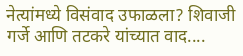नेत्यांमध्ये विसंवाद उफाळला? शिवाजी गर्जे आणि तटकरे यांच्यात वाद....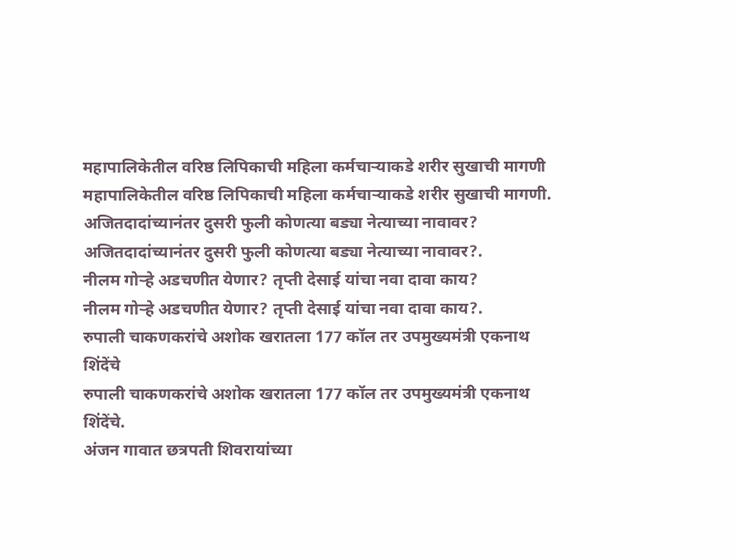महापालिकेतील वरिष्ठ लिपिकाची महिला कर्मचाऱ्याकडे शरीर सुखाची मागणी
महापालिकेतील वरिष्ठ लिपिकाची महिला कर्मचाऱ्याकडे शरीर सुखाची मागणी.
अजितदादांच्यानंतर दुसरी फुली कोणत्या बड्या नेत्याच्या नावावर?
अजितदादांच्यानंतर दुसरी फुली कोणत्या बड्या नेत्याच्या नावावर?.
नीलम गोऱ्हे अडचणीत येणार? तृप्ती देसाई यांचा नवा दावा काय?
नीलम गोऱ्हे अडचणीत येणार? तृप्ती देसाई यांचा नवा दावा काय?.
रुपाली चाकणकरांचे अशोक खरातला 177 कॉल तर उपमुख्यमंत्री एकनाथ शिंदेंचे
रुपाली चाकणकरांचे अशोक खरातला 177 कॉल तर उपमुख्यमंत्री एकनाथ शिंदेंचे.
अंजन गावात छत्रपती शिवरायांच्या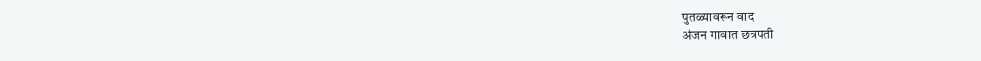पुतळ्यावरून वाद
अंजन गावात छत्रपती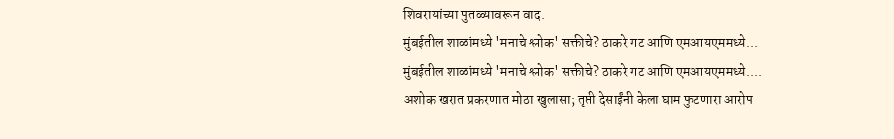शिवरायांच्या पुतळ्यावरून वाद.
मुंबईतील शाळांमध्ये 'मनाचे श्लोक' सक्तीचे? ठाकरे गट आणि एमआयएममध्ये...
मुंबईतील शाळांमध्ये 'मनाचे श्लोक' सक्तीचे? ठाकरे गट आणि एमआयएममध्ये....
अशोक खरात प्रकरणात मोठा खुलासा; तृप्ती देसाईंनी केला घाम फुटणारा आरोप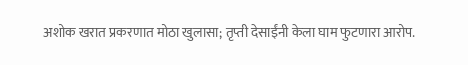अशोक खरात प्रकरणात मोठा खुलासा; तृप्ती देसाईंनी केला घाम फुटणारा आरोप.